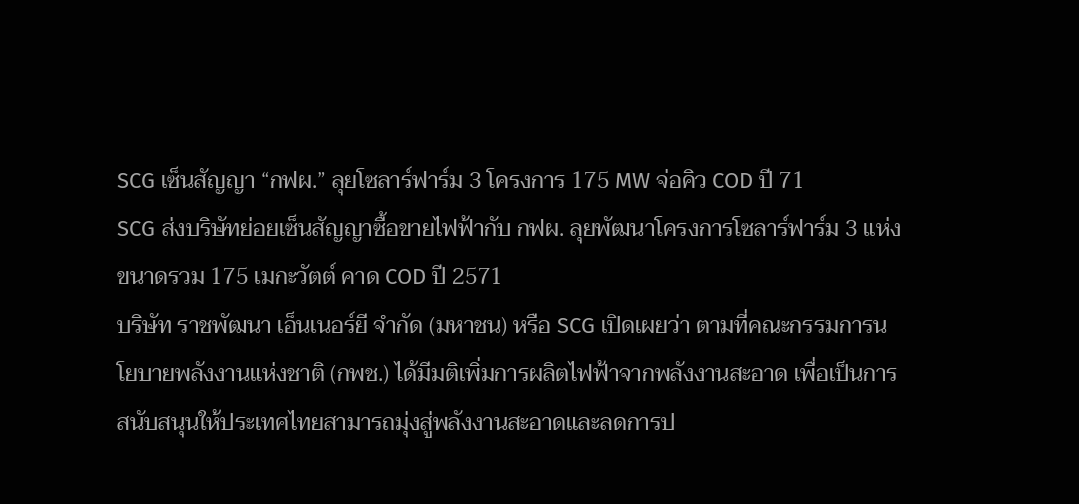SCG เซ็นสัญญา “กฟผ.” ลุยโซลาร์ฟาร์ม 3 โครงการ 175 MW จ่อคิว COD ปี 71
SCG ส่งบริษัทย่อยเซ็นสัญญาซื้อขายไฟฟ้ากับ กฟผ. ลุยพัฒนาโครงการโซลาร์ฟาร์ม 3 แห่ง ขนาดรวม 175 เมกะวัตต์ คาด COD ปี 2571
บริษัท ราชพัฒนา เอ็นเนอร์ยี จำกัด (มหาชน) หรือ SCG เปิดเผยว่า ตามที่คณะกรรมการนโยบายพลังงานแห่งชาติ (กพช.) ได้มีมติเพิ่มการผลิตไฟฟ้าจากพลังงานสะอาด เพื่อเป็นการสนับสนุนให้ประเทศไทยสามารถมุ่งสู่พลังงานสะอาดและลดการป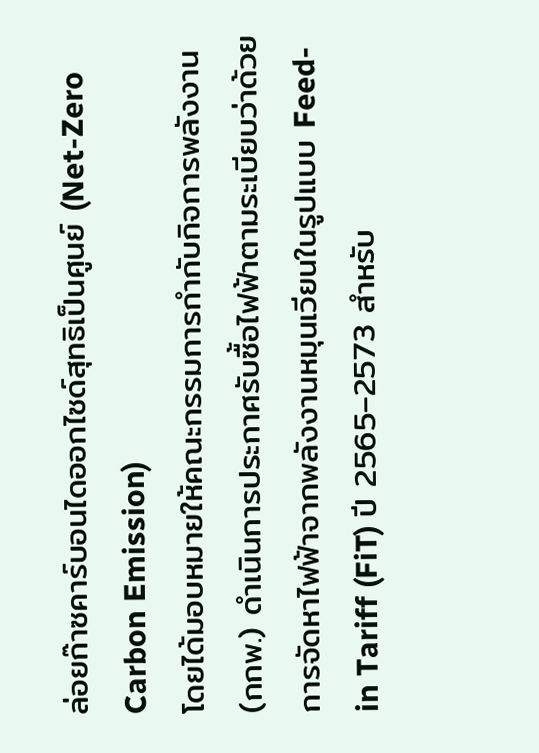ล่อยก๊าซคาร์บอนไดออกไซด์สุทธิเป็นศูนย์ (Net-Zero Carbon Emission)
โดยได้มอบหมายให้คณะกรรมการกำกับกิจการพลังงาน (กกพ.) ดำเนินการประกาศรับซื้อไฟฟ้าตามระเบียบว่าด้วยการจัดหาไฟฟ้าจากพลังงานหมุนเวียนในรูปแบบ Feed-in Tariff (FiT) ปี 2565–2573 สำหรับ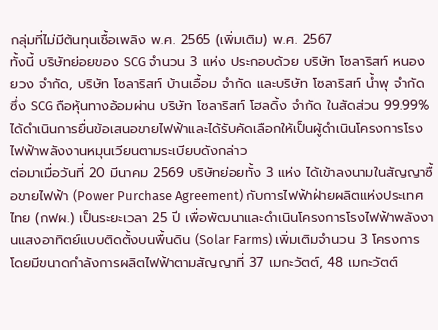กลุ่มที่ไม่มีต้นทุนเชื้อเพลิง พ.ศ. 2565 (เพิ่มเติม) พ.ศ. 2567
ทั้งนี้ บริษัทย่อยของ SCG จำนวน 3 แห่ง ประกอบด้วย บริษัท โซลาริสท์ หนองยวง จำกัด, บริษัท โซลาริสท์ บ้านเอื้อม จำกัด และบริษัท โซลาริสท์ น้ำพุ จำกัด ซึ่ง SCG ถือหุ้นทางอ้อมผ่าน บริษัท โซลาริสท์ โฮลดิ้ง จำกัด ในสัดส่วน 99.99% ได้ดำเนินการยื่นข้อเสนอขายไฟฟ้าและได้รับคัดเลือกให้เป็นผู้ดำเนินโครงการโรงไฟฟ้าพลังงานหมุนเวียนตามระเบียบดังกล่าว
ต่อมาเมื่อวันที่ 20 มีนาคม 2569 บริษัทย่อยทั้ง 3 แห่ง ได้เข้าลงนามในสัญญาซื้อขายไฟฟ้า (Power Purchase Agreement) กับการไฟฟ้าฝ่ายผลิตแห่งประเทศไทย (กฟผ.) เป็นระยะเวลา 25 ปี เพื่อพัฒนาและดำเนินโครงการโรงไฟฟ้าพลังงานแสงอาทิตย์แบบติดตั้งบนพื้นดิน (Solar Farms) เพิ่มเติมจำนวน 3 โครงการ โดยมีขนาดกำลังการผลิตไฟฟ้าตามสัญญาที่ 37 เมกะวัตต์, 48 เมกะวัตต์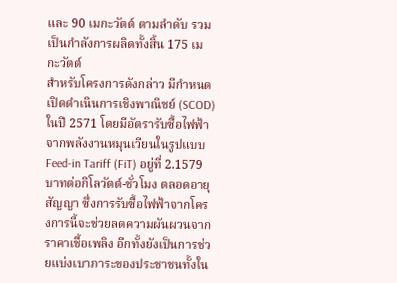และ 90 เมกะวัตต์ ตามลำดับ รวมเป็นกำลังการผลิตทั้งสิ้น 175 เมกะวัตต์
สำหรับโครงการดังกล่าว มีกำหนดเปิดดำเนินการเชิงพาณิชย์ (SCOD) ในปี 2571 โดยมีอัตรารับซื้อไฟฟ้าจากพลังงานหมุนเวียนในรูปแบบ Feed-in Tariff (FiT) อยู่ที่ 2.1579 บาทต่อกิโลวัตต์-ชั่วโมง ตลอดอายุสัญญา ซึ่งการรับซื้อไฟฟ้าจากโครงการนี้จะช่วยลดความผันผวนจากราคาเชื้อเพลิง อีกทั้งยังเป็นการช่วยแบ่งเบาภาระของประชาชนทั้งใน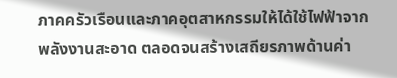ภาคครัวเรือนและภาคอุตสาหกรรมให้ได้ใช้ไฟฟ้าจากพลังงานสะอาด ตลอดจนสร้างเสถียรภาพด้านค่า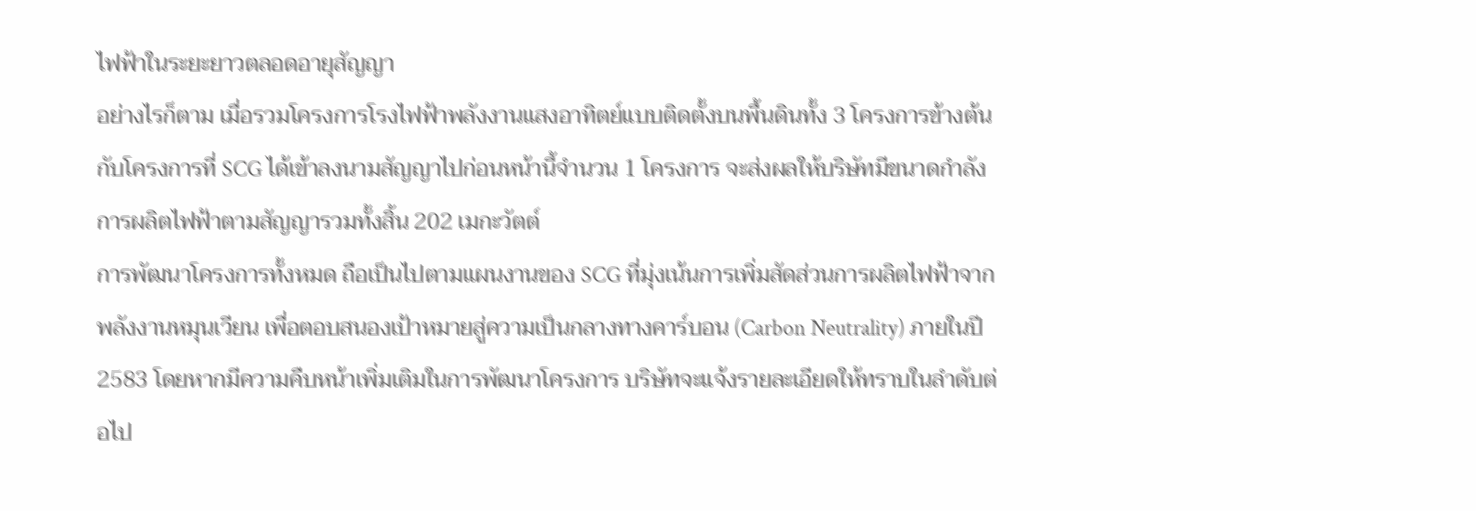ไฟฟ้าในระยะยาวตลอดอายุสัญญา
อย่างไรก็ตาม เมื่อรวมโครงการโรงไฟฟ้าพลังงานแสงอาทิตย์แบบติดตั้งบนพื้นดินทั้ง 3 โครงการข้างต้น กับโครงการที่ SCG ได้เข้าลงนามสัญญาไปก่อนหน้านี้จำนวน 1 โครงการ จะส่งผลให้บริษัทมีขนาดกำลังการผลิตไฟฟ้าตามสัญญารวมทั้งสิ้น 202 เมกะวัตต์
การพัฒนาโครงการทั้งหมด ถือเป็นไปตามแผนงานของ SCG ที่มุ่งเน้นการเพิ่มสัดส่วนการผลิตไฟฟ้าจากพลังงานหมุนเวียน เพื่อตอบสนองเป้าหมายสู่ความเป็นกลางทางคาร์บอน (Carbon Neutrality) ภายในปี 2583 โดยหากมีความคืบหน้าเพิ่มเติมในการพัฒนาโครงการ บริษัทจะแจ้งรายละเอียดให้ทราบในลำดับต่อไป